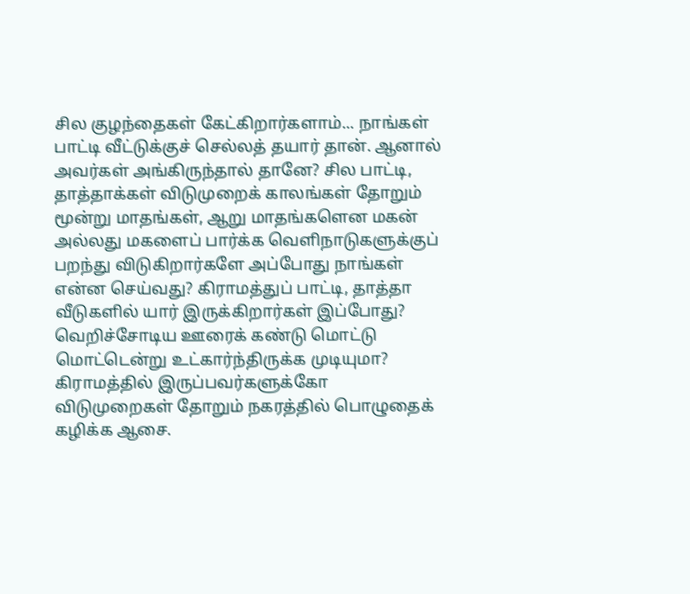சில குழந்தைகள் கேட்கிறார்களாம்... நாங்கள் பாட்டி வீட்டுக்குச் செல்லத் தயார் தான். ஆனால் அவர்கள் அங்கிருந்தால் தானே? சில பாட்டி, தாத்தாக்கள் விடுமுறைக் காலங்கள் தோறும் மூன்று மாதங்கள், ஆறு மாதங்களென மகன் அல்லது மகளைப் பார்க்க வெளிநாடுகளுக்குப் பறந்து விடுகிறார்களே அப்போது நாங்கள் என்ன செய்வது? கிராமத்துப் பாட்டி, தாத்தா வீடுகளில் யார் இருக்கிறார்கள் இப்போது? வெறிச்சோடிய ஊரைக் கண்டு மொட்டு மொட்டென்று உட்கார்ந்திருக்க முடியுமா? கிராமத்தில் இருப்பவர்களுக்கோ விடுமுறைகள் தோறும் நகரத்தில் பொழுதைக் கழிக்க ஆசை.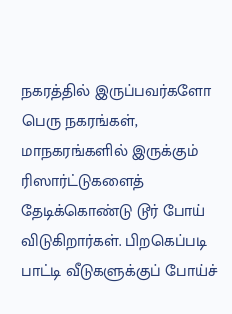நகரத்தில் இருப்பவர்களோ பெரு நகரங்கள், மாநகரங்களில் இருக்கும் ரிஸார்ட்டுகளைத் தேடிக்கொண்டு டூர் போய் விடுகிறார்கள். பிறகெப்படி பாட்டி வீடுகளுக்குப் போய்ச்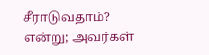சீராடுவதாம்? என்று; அவர்கள்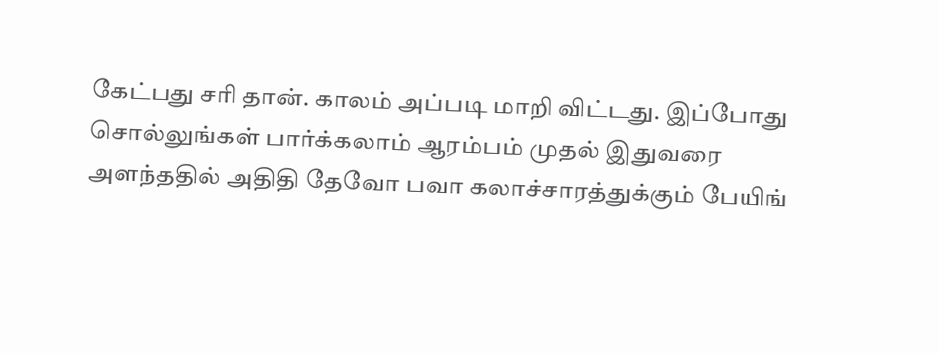கேட்பது சரி தான். காலம் அப்படி மாறி விட்டது. இப்போது சொல்லுங்கள் பார்க்கலாம் ஆரம்பம் முதல் இதுவரை அளந்ததில் அதிதி தேவோ பவா கலாச்சாரத்துக்கும் பேயிங்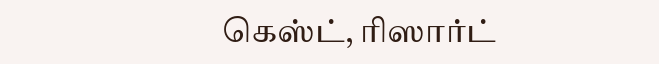கெஸ்ட், ரிஸார்ட்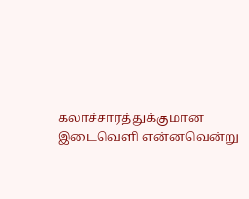கலாச்சாரத்துக்குமான இடைவெளி என்னவென்று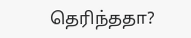தெரிந்ததா?